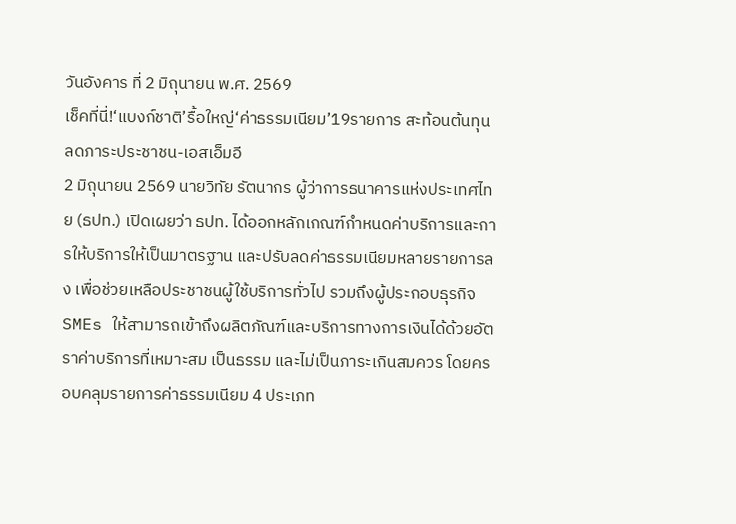วันอังคาร ที่ 2 มิถุนายน พ.ศ. 2569
เช็คที่นี่!‘แบงก์ชาติ’รื้อใหญ่‘ค่าธรรมเนียม’19รายการ สะท้อนต้นทุน ลดภาระประชาชน-เอสเอ็มอี
2 มิถุนายน 2569 นายวิทัย รัตนากร ผู้ว่าการธนาคารแห่งประเทศไทย (ธปท.) เปิดเผยว่า ธปท. ได้ออกหลักเกณฑ์กำหนดค่าบริการและการให้บริการให้เป็นมาตรฐาน และปรับลดค่าธรรมเนียมหลายรายการลง เพื่อช่วยเหลือประชาชนผู้ใช้บริการทั่วไป รวมถึงผู้ประกอบธุรกิจ SMEs ให้สามารถเข้าถึงผลิตภัณฑ์และบริการทางการเงินได้ด้วยอัตราค่าบริการที่เหมาะสม เป็นธรรม และไม่เป็นภาระเกินสมควร โดยครอบคลุมรายการค่าธรรมเนียม 4 ประเภท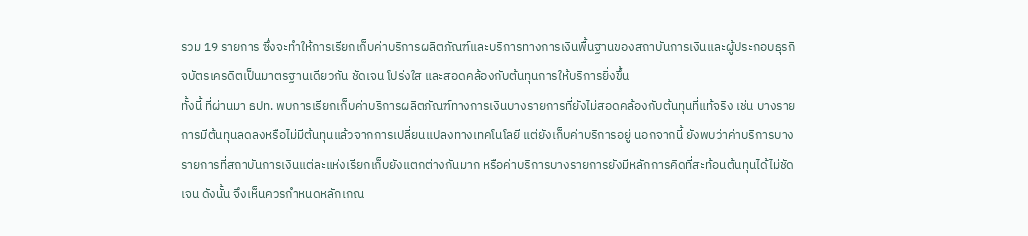รวม 19 รายการ ซึ่งจะทำให้การเรียกเก็บค่าบริการผลิตภัณฑ์และบริการทางการเงินพื้นฐานของสถาบันการเงินและผู้ประกอบธุรกิจบัตรเครดิตเป็นมาตรฐานเดียวกัน ชัดเจน โปร่งใส และสอดคล้องกับต้นทุนการให้บริการยิ่งขึ้น
ทั้งนี้ ที่ผ่านมา ธปท. พบการเรียกเก็บค่าบริการผลิตภัณฑ์ทางการเงินบางรายการที่ยังไม่สอดคล้องกับต้นทุนที่แท้จริง เช่น บางรายการมีต้นทุนลดลงหรือไม่มีต้นทุนแล้วจากการเปลี่ยนแปลงทางเทคโนโลยี แต่ยังเก็บค่าบริการอยู่ นอกจากนี้ ยังพบว่าค่าบริการบางรายการที่สถาบันการเงินแต่ละแห่งเรียกเก็บยังแตกต่างกันมาก หรือค่าบริการบางรายการยังมีหลักการคิดที่สะท้อนต้นทุนได้ไม่ชัดเจน ดังนั้น จึงเห็นควรกำหนดหลักเกณ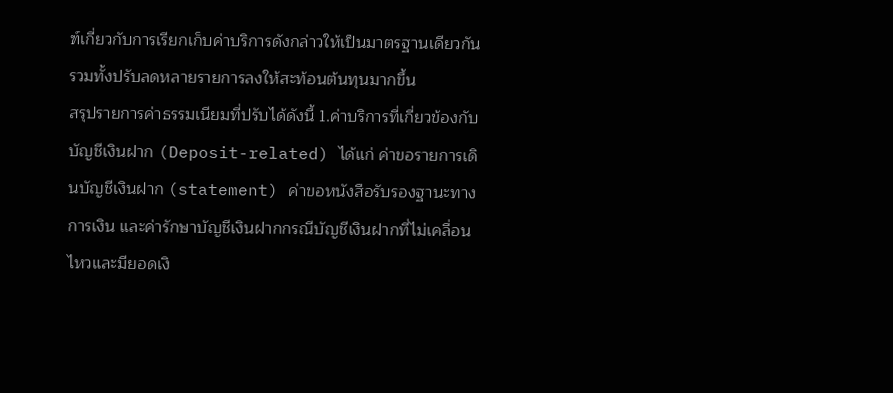ฑ์เกี่ยวกับการเรียกเก็บค่าบริการดังกล่าวให้เป็นมาตรฐานเดียวกัน รวมทั้งปรับลดหลายรายการลงให้สะท้อนต้นทุนมากขึ้น
สรุปรายการค่าธรรมเนียมที่ปรับได้ดังนี้ 1.ค่าบริการที่เกี่ยวข้องกับบัญชีเงินฝาก (Deposit-related) ได้แก่ ค่าขอรายการเดินบัญชีเงินฝาก (statement) ค่าขอหนังสือรับรองฐานะทางการเงิน และค่ารักษาบัญชีเงินฝากกรณีบัญชีเงินฝากที่ไม่เคลื่อนไหวและมียอดเงิ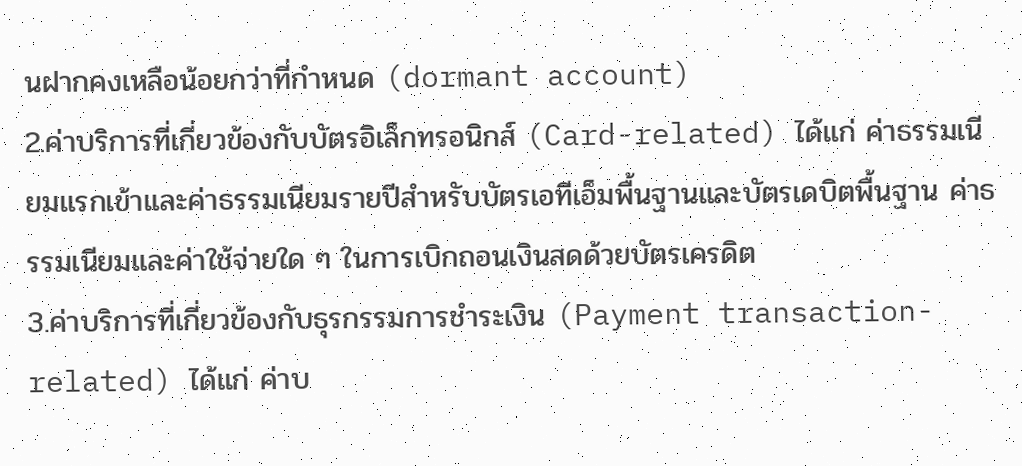นฝากคงเหลือน้อยกว่าที่กำหนด (dormant account)
2.ค่าบริการที่เกี่ยวข้องกับบัตรอิเล็กทรอนิกส์ (Card-related) ได้แก่ ค่าธรรมเนียมแรกเข้าและค่าธรรมเนียมรายปีสำหรับบัตรเอทีเอ็มพื้นฐานและบัตรเดบิตพื้นฐาน ค่าธรรมเนียมและค่าใช้จ่ายใด ๆ ในการเบิกถอนเงินสดด้วยบัตรเครดิต
3.ค่าบริการที่เกี่ยวข้องกับธุรกรรมการชำระเงิน (Payment transaction-related) ได้แก่ ค่าบ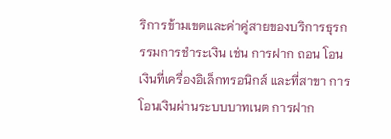ริการข้ามเขตและค่าคู่สายของบริการธุรกรรมการชำระเงิน เช่น การฝาก ถอน โอนเงินที่เครื่องอิเล็กทรอนิกส์ และที่สาขา การโอนเงินผ่านระบบบาทเนต การฝาก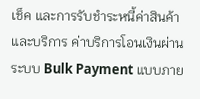เช็ค และการรับชำระหนี้ค่าสินค้าและบริการ ค่าบริการโอนเงินผ่านระบบ Bulk Payment แบบภาย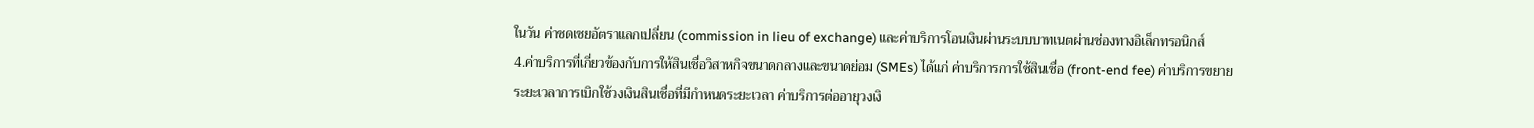ในวัน ค่าชดเชยอัตราแลกเปลี่ยน (commission in lieu of exchange) และค่าบริการโอนเงินผ่านระบบบาทเนตผ่านช่องทางอิเล็กทรอนิกส์
4.ค่าบริการที่เกี่ยวข้องกับการให้สินเชื่อวิสาหกิจขนาดกลางและขนาดย่อม (SMEs) ได้แก่ ค่าบริการการใช้สินเชื่อ (front-end fee) ค่าบริการขยายระยะเวลาการเบิกใช้วงเงินสินเชื่อที่มีกำหนดระยะเวลา ค่าบริการต่ออายุวงเงิ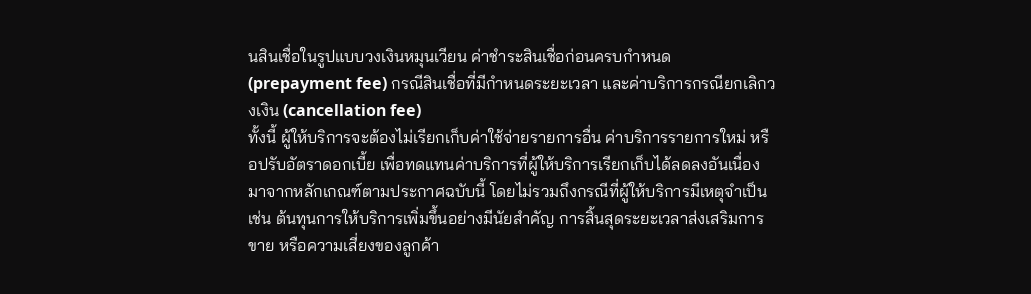นสินเชื่อในรูปแบบวงเงินหมุนเวียน ค่าชำระสินเชื่อก่อนครบกำหนด (prepayment fee) กรณีสินเชื่อที่มีกำหนดระยะเวลา และค่าบริการกรณียกเลิกวงเงิน (cancellation fee)
ทั้งนี้ ผู้ให้บริการจะต้องไม่เรียกเก็บค่าใช้จ่ายรายการอื่น ค่าบริการรายการใหม่ หรือปรับอัตราดอกเบี้ย เพื่อทดแทนค่าบริการที่ผู้ให้บริการเรียกเก็บได้ลดลงอันเนื่องมาจากหลักเกณฑ์ตามประกาศฉบับนี้ โดยไม่รวมถึงกรณีที่ผู้ให้บริการมีเหตุจำเป็น เช่น ต้นทุนการให้บริการเพิ่มขึ้นอย่างมีนัยสำคัญ การสิ้นสุดระยะเวลาส่งเสริมการขาย หรือความเสี่ยงของลูกค้า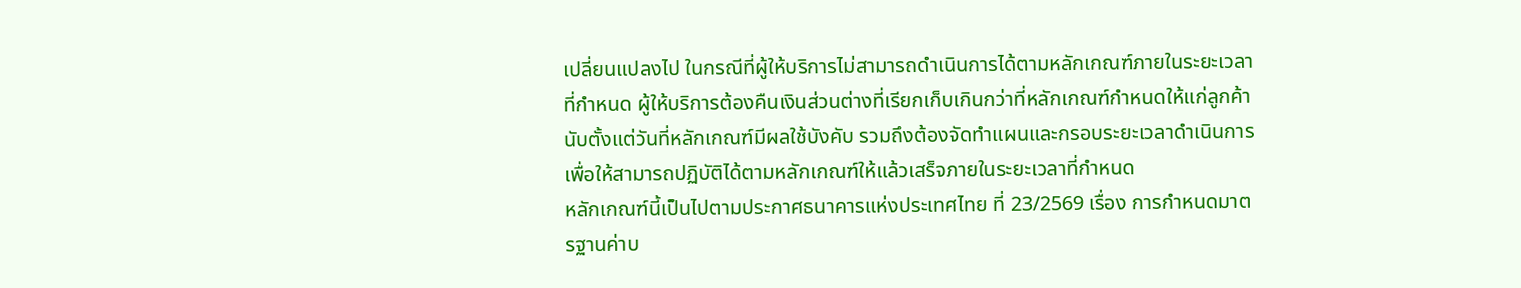เปลี่ยนแปลงไป ในกรณีที่ผู้ให้บริการไม่สามารถดำเนินการได้ตามหลักเกณฑ์ภายในระยะเวลาที่กำหนด ผู้ให้บริการต้องคืนเงินส่วนต่างที่เรียกเก็บเกินกว่าที่หลักเกณฑ์กำหนดให้แก่ลูกค้านับตั้งแต่วันที่หลักเกณฑ์มีผลใช้บังคับ รวมถึงต้องจัดทำแผนและกรอบระยะเวลาดำเนินการเพื่อให้สามารถปฏิบัติได้ตามหลักเกณฑ์ให้แล้วเสร็จภายในระยะเวลาที่กำหนด
หลักเกณฑ์นี้เป็นไปตามประกาศธนาคารแห่งประเทศไทย ที่ 23/2569 เรื่อง การกำหนดมาตรฐานค่าบ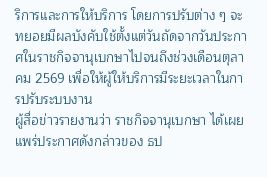ริการและการให้บริการ โดยการปรับต่าง ๆ จะทยอยมีผลบังคับใช้ตั้งแต่วันถัดจากวันประกาศในราชกิจจานุเบกษาไปจนถึงช่วงเดือนตุลาคม 2569 เพื่อให้ผู้ให้บริการมีระยะเวลาในการปรับระบบงาน
ผู้สื่อข่าวรายงานว่า ราชกิจจานุเบกษา ได้เผยแพร่ประกาศดังกล่าวของ ธป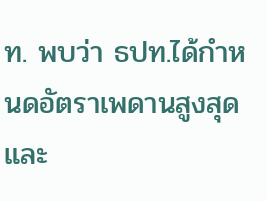ท. พบว่า ธปท.ได้กำหนดอัตราเพดานสูงสุดและ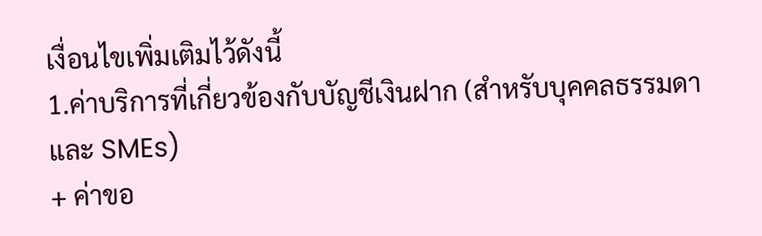เงื่อนไขเพิ่มเติมไว้ดังนี้
1.ค่าบริการที่เกี่ยวข้องกับบัญชีเงินฝาก (สำหรับบุคคลธรรมดา และ SMEs)
+ ค่าขอ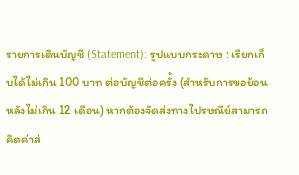รายการเดินบัญชี (Statement): รูปแบบกระดาษ : เรียกเก็บได้ไม่เกิน 100 บาท ต่อบัญชีต่อครั้ง (สำหรับการขอย้อนหลังไม่เกิน 12 เดือน) หากต้องจัดส่งทางไปรษณีย์สามารถคิดค่าส่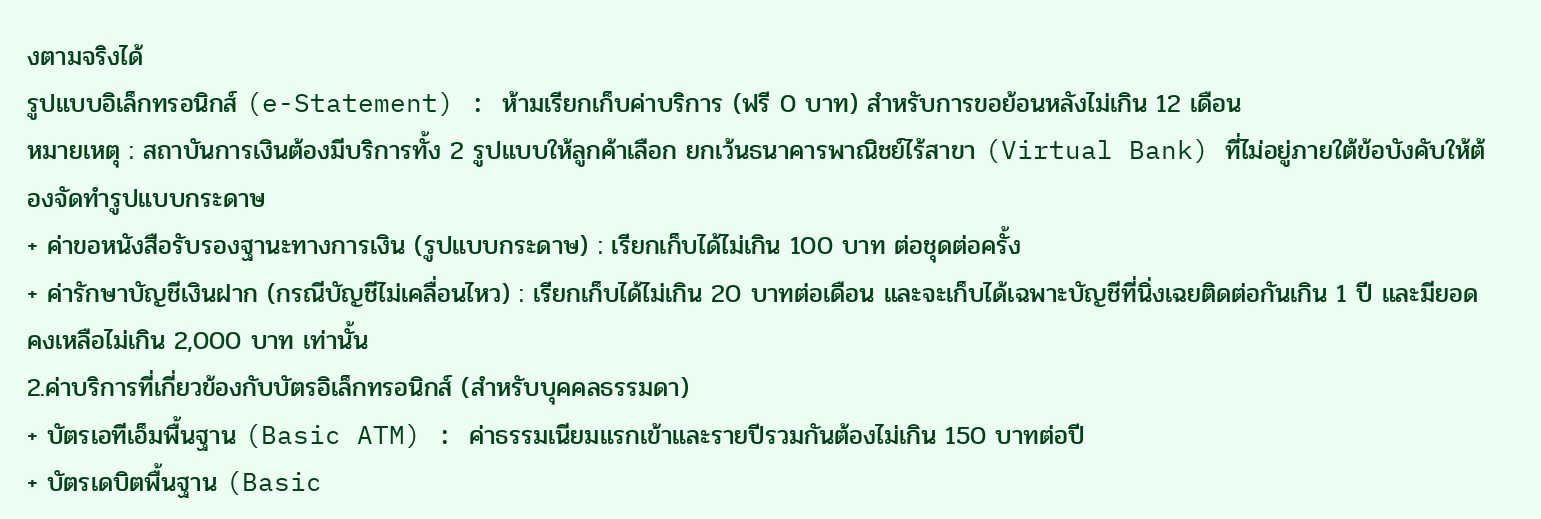งตามจริงได้
รูปแบบอิเล็กทรอนิกส์ (e-Statement) : ห้ามเรียกเก็บค่าบริการ (ฟรี 0 บาท) สำหรับการขอย้อนหลังไม่เกิน 12 เดือน
หมายเหตุ : สถาบันการเงินต้องมีบริการทั้ง 2 รูปแบบให้ลูกค้าเลือก ยกเว้นธนาคารพาณิชย์ไร้สาขา (Virtual Bank) ที่ไม่อยู่ภายใต้ข้อบังคับให้ต้องจัดทำรูปแบบกระดาษ
+ ค่าขอหนังสือรับรองฐานะทางการเงิน (รูปแบบกระดาษ) : เรียกเก็บได้ไม่เกิน 100 บาท ต่อชุดต่อครั้ง
+ ค่ารักษาบัญชีเงินฝาก (กรณีบัญชีไม่เคลื่อนไหว) : เรียกเก็บได้ไม่เกิน 20 บาทต่อเดือน และจะเก็บได้เฉพาะบัญชีที่นิ่งเฉยติดต่อกันเกิน 1 ปี และมียอดคงเหลือไม่เกิน 2,000 บาท เท่านั้น
2.ค่าบริการที่เกี่ยวข้องกับบัตรอิเล็กทรอนิกส์ (สำหรับบุคคลธรรมดา)
+ บัตรเอทีเอ็มพื้นฐาน (Basic ATM) : ค่าธรรมเนียมแรกเข้าและรายปีรวมกันต้องไม่เกิน 150 บาทต่อปี
+ บัตรเดบิตพื้นฐาน (Basic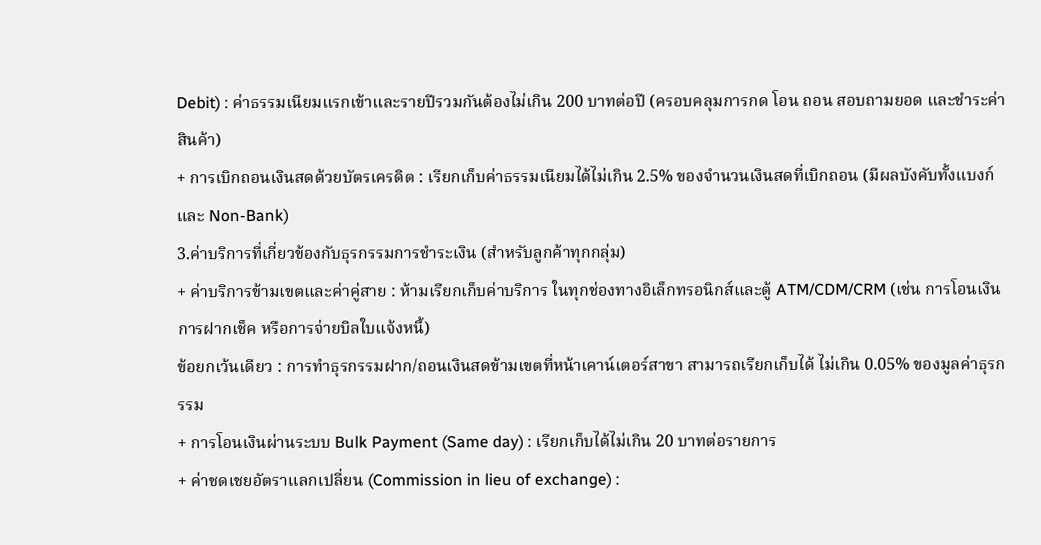Debit) : ค่าธรรมเนียมแรกเข้าและรายปีรวมกันต้องไม่เกิน 200 บาทต่อปี (ครอบคลุมการกด โอน ถอน สอบถามยอด และชำระค่าสินค้า)
+ การเบิกถอนเงินสดด้วยบัตรเครดิต : เรียกเก็บค่าธรรมเนียมได้ไม่เกิน 2.5% ของจำนวนเงินสดที่เบิกถอน (มีผลบังคับทั้งแบงก์และ Non-Bank)
3.ค่าบริการที่เกี่ยวข้องกับธุรกรรมการชำระเงิน (สำหรับลูกค้าทุกกลุ่ม)
+ ค่าบริการข้ามเขตและค่าคู่สาย : ห้ามเรียกเก็บค่าบริการ ในทุกช่องทางอิเล็กทรอนิกส์และตู้ ATM/CDM/CRM (เช่น การโอนเงิน การฝากเช็ค หรือการจ่ายบิลใบแจ้งหนี้)
ข้อยกเว้นเดียว : การทำธุรกรรมฝาก/ถอนเงินสดข้ามเขตที่หน้าเคาน์เตอร์สาขา สามารถเรียกเก็บได้ ไม่เกิน 0.05% ของมูลค่าธุรกรรม
+ การโอนเงินผ่านระบบ Bulk Payment (Same day) : เรียกเก็บได้ไม่เกิน 20 บาทต่อรายการ
+ ค่าชดเชยอัตราแลกเปลี่ยน (Commission in lieu of exchange) :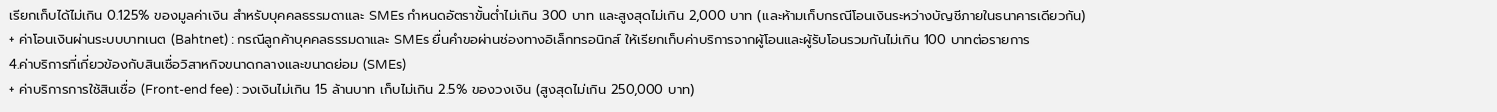เรียกเก็บได้ไม่เกิน 0.125% ของมูลค่าเงิน สำหรับบุคคลธรรมดาและ SMEs กำหนดอัตราขั้นต่ำไม่เกิน 300 บาท และสูงสุดไม่เกิน 2,000 บาท (และห้ามเก็บกรณีโอนเงินระหว่างบัญชีภายในธนาคารเดียวกัน)
+ ค่าโอนเงินผ่านระบบบาทเนต (Bahtnet) : กรณีลูกค้าบุคคลธรรมดาและ SMEs ยื่นคำขอผ่านช่องทางอิเล็กทรอนิกส์ ให้เรียกเก็บค่าบริการจากผู้โอนและผู้รับโอนรวมกันไม่เกิน 100 บาทต่อรายการ
4.ค่าบริการที่เกี่ยวข้องกับสินเชื่อวิสาหกิจขนาดกลางและขนาดย่อม (SMEs)
+ ค่าบริการการใช้สินเชื่อ (Front-end fee) : วงเงินไม่เกิน 15 ล้านบาท เก็บไม่เกิน 2.5% ของวงเงิน (สูงสุดไม่เกิน 250,000 บาท)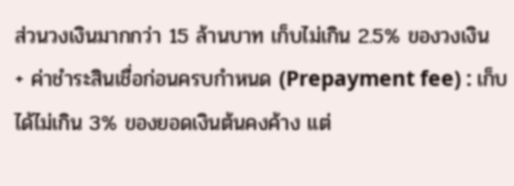ส่วนวงเงินมากกว่า 15 ล้านบาท เก็บไม่เกิน 2.5% ของวงเงิน
+ ค่าชำระสินเชื่อก่อนครบกำหนด (Prepayment fee) : เก็บได้ไม่เกิน 3% ของยอดเงินต้นคงค้าง แต่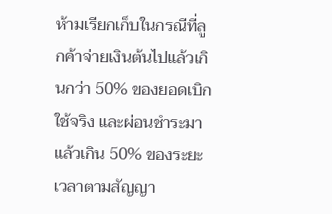ห้ามเรียกเก็บในกรณีที่ลูกค้าจ่ายเงินต้นไปแล้วเกินกว่า 50% ของยอดเบิกใช้จริง และผ่อนชำระมาแล้วเกิน 50% ของระยะเวลาตามสัญญา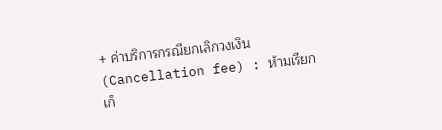+ ค่าบริการกรณียกเลิกวงเงิน (Cancellation fee) : ห้ามเรียกเก็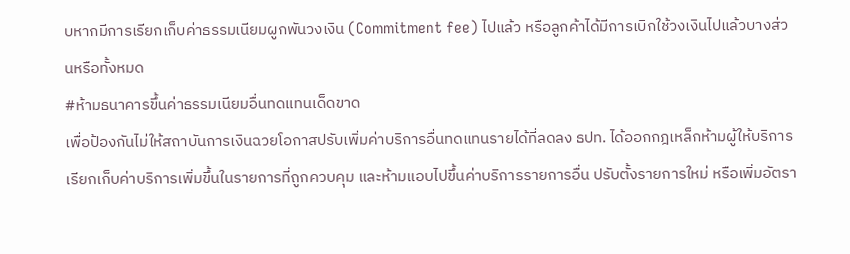บหากมีการเรียกเก็บค่าธรรมเนียมผูกพันวงเงิน (Commitment fee) ไปแล้ว หรือลูกค้าได้มีการเบิกใช้วงเงินไปแล้วบางส่วนหรือทั้งหมด
#ห้ามธนาคารขึ้นค่าธรรมเนียมอื่นทดแทนเด็ดขาด
เพื่อป้องกันไม่ให้สถาบันการเงินฉวยโอกาสปรับเพิ่มค่าบริการอื่นทดแทนรายได้ที่ลดลง ธปท. ได้ออกกฎเหล็กห้ามผู้ให้บริการเรียกเก็บค่าบริการเพิ่มขึ้นในรายการที่ถูกควบคุม และห้ามแอบไปขึ้นค่าบริการรายการอื่น ปรับตั้งรายการใหม่ หรือเพิ่มอัตรา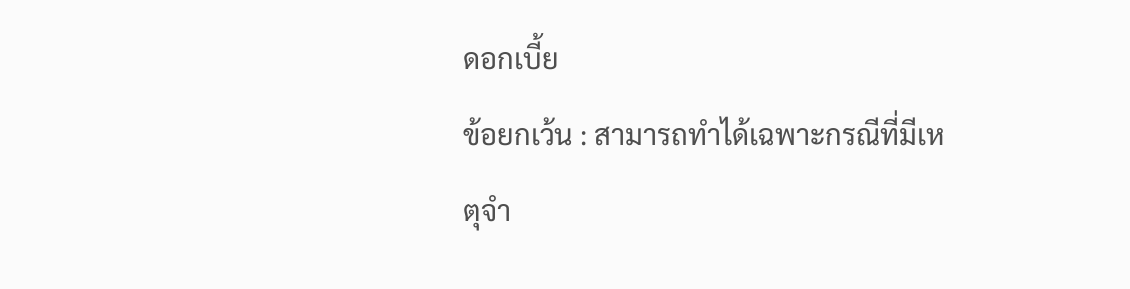ดอกเบี้ย
ข้อยกเว้น : สามารถทำได้เฉพาะกรณีที่มีเหตุจำ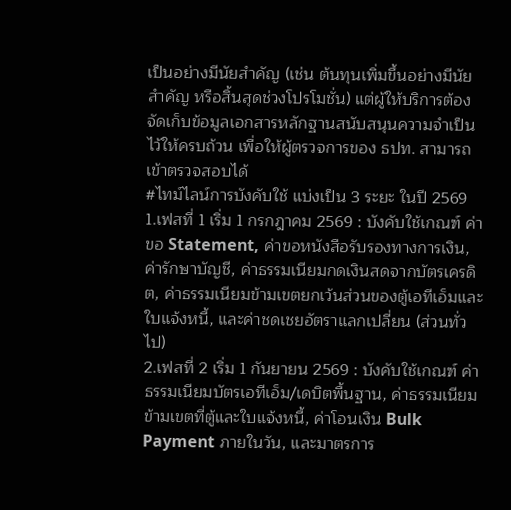เป็นอย่างมีนัยสำคัญ (เช่น ต้นทุนเพิ่มขึ้นอย่างมีนัยสำคัญ หรือสิ้นสุดช่วงโปรโมชั่น) แต่ผู้ให้บริการต้องจัดเก็บข้อมูลเอกสารหลักฐานสนับสนุนความจำเป็นไว้ให้ครบถ้วน เพื่อให้ผู้ตรวจการของ ธปท. สามารถเข้าตรวจสอบได้
#ไทม์ไลน์การบังคับใช้ แบ่งเป็น 3 ระยะ ในปี 2569
1.เฟสที่ 1 เริ่ม 1 กรกฎาคม 2569 : บังคับใช้เกณฑ์ ค่าขอ Statement, ค่าขอหนังสือรับรองทางการเงิน, ค่ารักษาบัญชี, ค่าธรรมเนียมกดเงินสดจากบัตรเครดิต, ค่าธรรมเนียมข้ามเขตยกเว้นส่วนของตู้เอทีเอ็มและใบแจ้งหนี้, และค่าชดเชยอัตราแลกเปลี่ยน (ส่วนทั่วไป)
2.เฟสที่ 2 เริ่ม 1 กันยายน 2569 : บังคับใช้เกณฑ์ ค่าธรรมเนียมบัตรเอทีเอ็ม/เดบิตพื้นฐาน, ค่าธรรมเนียมข้ามเขตที่ตู้และใบแจ้งหนี้, ค่าโอนเงิน Bulk Payment ภายในวัน, และมาตรการ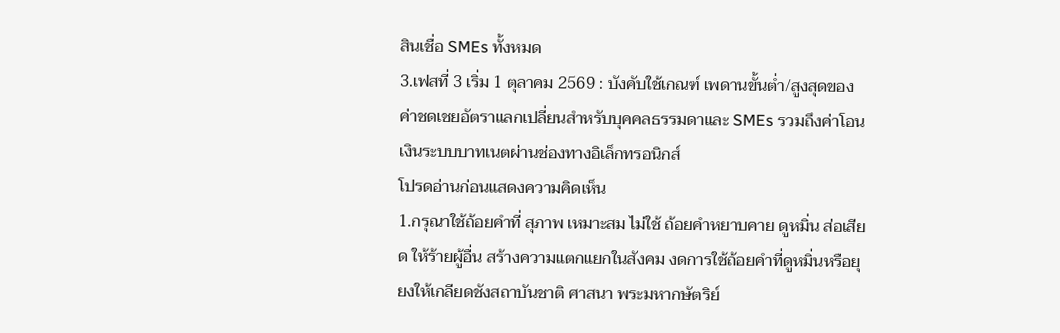สินเชื่อ SMEs ทั้งหมด
3.เฟสที่ 3 เริ่ม 1 ตุลาคม 2569 : บังคับใช้เกณฑ์ เพดานขั้นต่ำ/สูงสุดของค่าชดเชยอัตราแลกเปลี่ยนสำหรับบุคคลธรรมดาและ SMEs รวมถึงค่าโอนเงินระบบบาทเนตผ่านช่องทางอิเล็กทรอนิกส์
โปรดอ่านก่อนแสดงความคิดเห็น
1.กรุณาใช้ถ้อยคำที่ สุภาพ เหมาะสม ไม่ใช้ ถ้อยคำหยาบคาย ดูหมิ่น ส่อเสียด ให้ร้ายผู้อื่น สร้างความแตกแยกในสังคม งดการใช้ถ้อยคำที่ดูหมิ่นหรือยุยงให้เกลียดชังสถาบันชาติ ศาสนา พระมหากษัตริย์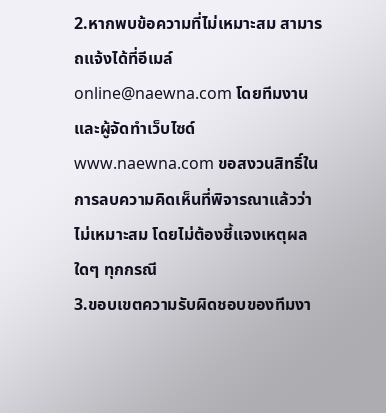2.หากพบข้อความที่ไม่เหมาะสม สามารถแจ้งได้ที่อีเมล์ online@naewna.com โดยทีมงานและผู้จัดทำเว็บไซด์ www.naewna.com ขอสงวนสิทธิ์ในการลบความคิดเห็นที่พิจารณาแล้วว่าไม่เหมาะสม โดยไม่ต้องชี้แจงเหตุผลใดๆ ทุกกรณี
3.ขอบเขตความรับผิดชอบของทีมงา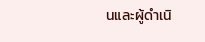นและผู้ดำเนิ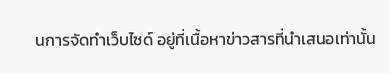นการจัดทำเว็บไซด์ อยู่ที่เนื้อหาข่าวสารที่นำเสนอเท่านั้น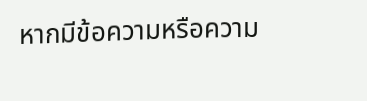หากมีข้อความหรือความ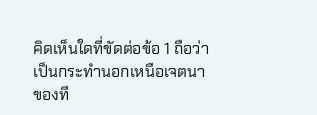คิดเห็นใดที่ขัดต่อข้อ 1 ถือว่าเป็นกระทำนอกเหนือเจตนาของที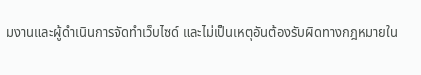มงานและผู้ดำเนินการจัดทำเว็บไซด์ และไม่เป็นเหตุอันต้องรับผิดทางกฎหมายใน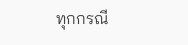ทุกกรณี